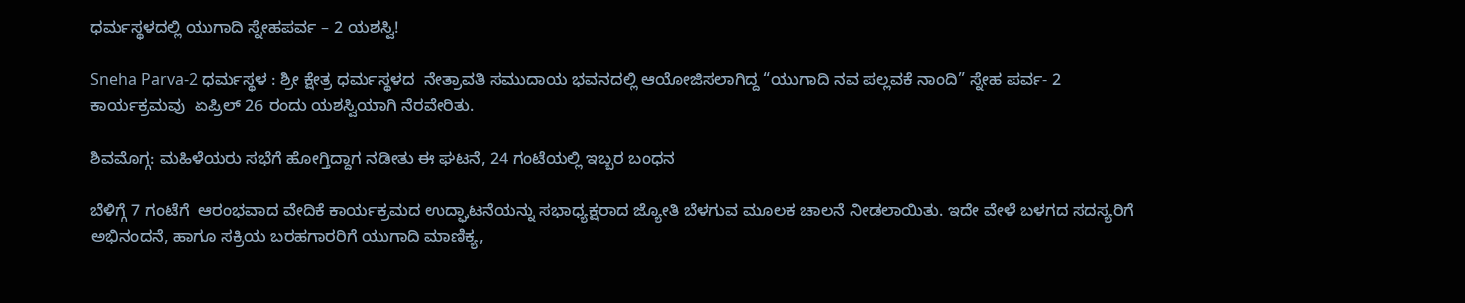ಧರ್ಮಸ್ಥಳದಲ್ಲಿ ಯುಗಾದಿ ಸ್ನೇಹಪರ್ವ – 2 ಯಶಸ್ವಿ!

Sneha Parva-2 ಧರ್ಮಸ್ಥಳ : ಶ್ರೀ ಕ್ಷೇತ್ರ ಧರ್ಮಸ್ಥಳದ  ನೇತ್ರಾವತಿ ಸಮುದಾಯ ಭವನದಲ್ಲಿ ಆಯೋಜಿಸಲಾಗಿದ್ದ “ಯುಗಾದಿ ನವ ಪಲ್ಲವಕೆ ನಾಂದಿ” ಸ್ನೇಹ ಪರ್ವ- 2 ಕಾರ್ಯಕ್ರಮವು  ಏಪ್ರಿಲ್ 26 ರಂದು ಯಶಸ್ವಿಯಾಗಿ ನೆರವೇರಿತು.

ಶಿವಮೊಗ್ಗ: ಮಹಿಳೆಯರು ಸಭೆಗೆ ಹೋಗ್ತಿದ್ದಾಗ ನಡೀತು ಈ ಘಟನೆ, 24 ಗಂಟೆಯಲ್ಲಿ ಇಬ್ಬರ ಬಂಧನ

ಬೆಳಿಗ್ಗೆ 7 ಗಂಟೆಗೆ  ಆರಂಭವಾದ ವೇದಿಕೆ ಕಾರ್ಯಕ್ರಮದ ಉದ್ಘಾಟನೆಯನ್ನು ಸಭಾಧ್ಯಕ್ಷರಾದ ಜ್ಯೋತಿ ಬೆಳಗುವ ಮೂಲಕ ಚಾಲನೆ ನೀಡಲಾಯಿತು. ಇದೇ ವೇಳೆ ಬಳಗದ ಸದಸ್ಯರಿಗೆ ಅಭಿನಂದನೆ, ಹಾಗೂ ಸಕ್ರಿಯ ಬರಹಗಾರರಿಗೆ ಯುಗಾದಿ ಮಾಣಿಕ್ಯ,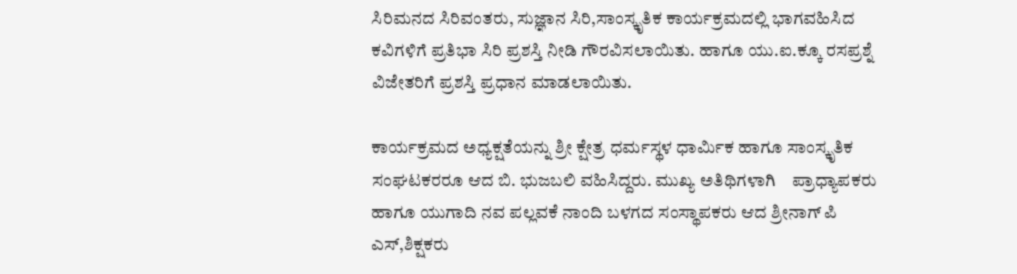ಸಿರಿಮನದ ಸಿರಿವಂತರು, ಸುಜ್ಞಾನ ಸಿರಿ,ಸಾಂಸ್ಕೃತಿಕ ಕಾರ್ಯಕ್ರಮದಲ್ಲಿ ಭಾಗವಹಿಸಿದ ಕವಿಗಳಿಗೆ ಪ್ರತಿಭಾ ಸಿರಿ ಪ್ರಶಸ್ತಿ ನೀಡಿ ಗೌರವಿಸಲಾಯಿತು. ಹಾಗೂ ಯು.ಐ.ಕ್ಕೂ ರಸಪ್ರಶ್ನೆ ವಿಜೇತರಿಗೆ ಪ್ರಶಸ್ತಿ ಪ್ರಧಾನ ಮಾಡಲಾಯಿತು.

ಕಾರ್ಯಕ್ರಮದ ಅಧ್ಯಕ್ಷತೆಯನ್ನು ಶ್ರೀ ಕ್ಷೇತ್ರ ಧರ್ಮಸ್ಥಳ ಧಾರ್ಮಿಕ ಹಾಗೂ ಸಾಂಸ್ಕೃತಿಕ ಸಂಘಟಕರರೂ ಆದ ಬಿ. ಭುಜಬಲಿ ವಹಿಸಿದ್ದರು. ಮುಖ್ಯ ಅತಿಥಿಗಳಾಗಿ    ಪ್ರಾಧ್ಯಾಪಕರು ಹಾಗೂ ಯುಗಾದಿ ನವ ಪಲ್ಲವಕೆ ನಾಂದಿ ಬಳಗದ ಸಂಸ್ಥಾಪಕರು ಆದ ಶ್ರೀನಾಗ್ ಪಿ ಎಸ್,ಶಿಕ್ಷಕರು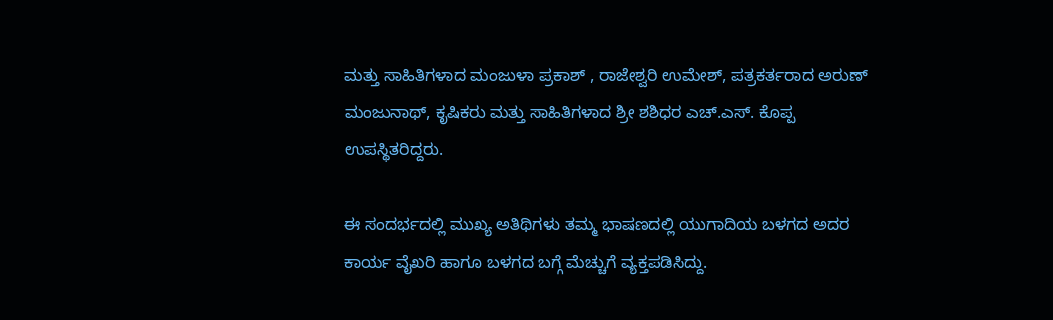ಮತ್ತು ಸಾಹಿತಿಗಳಾದ ಮಂಜುಳಾ ಪ್ರಕಾಶ್ , ರಾಜೇಶ್ವರಿ ಉಮೇಶ್, ಪತ್ರಕರ್ತರಾದ ಅರುಣ್ ಮಂಜುನಾಥ್, ಕೃಷಿಕರು ಮತ್ತು ಸಾಹಿತಿಗಳಾದ ಶ್ರೀ ಶಶಿಧರ ಎಚ್.ಎಸ್. ಕೊಪ್ಪ ಉಪಸ್ಥಿತರಿದ್ದರು.

ಈ ಸಂದರ್ಭದಲ್ಲಿ ಮುಖ್ಯ ಅತಿಥಿಗಳು ತಮ್ಮ ಭಾಷಣದಲ್ಲಿ ಯುಗಾದಿಯ ಬಳಗದ ಅದರ ಕಾರ್ಯ ವೈಖರಿ ಹಾಗೂ ಬಳಗದ ಬಗ್ಗೆ ಮೆಚ್ಚುಗೆ ವ್ಯಕ್ತಪಡಿಸಿದ್ದು.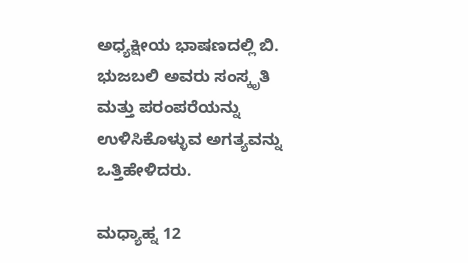ಅಧ್ಯಕ್ಷೀಯ ಭಾಷಣದಲ್ಲಿ ಬಿ. ಭುಜಬಲಿ ಅವರು ಸಂಸ್ಕೃತಿ ಮತ್ತು ಪರಂಪರೆಯನ್ನು ಉಳಿಸಿಕೊಳ್ಳುವ ಅಗತ್ಯವನ್ನು ಒತ್ತಿಹೇಳಿದರು.

ಮಧ್ಯಾಹ್ನ 12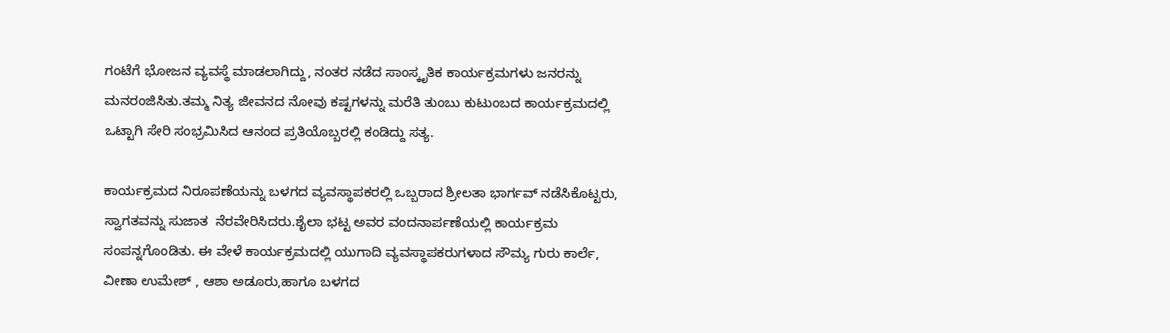ಗಂಟೆಗೆ ಭೋಜನ ವ್ಯವಸ್ಥೆ ಮಾಡಲಾಗಿದ್ದು, ನಂತರ ನಡೆದ ಸಾಂಸ್ಕೃತಿಕ ಕಾರ್ಯಕ್ರಮಗಳು ಜನರನ್ನು ಮನರಂಜಿಸಿತು.ತಮ್ಮ ನಿತ್ಯ ಜೀವನದ ನೋವು ಕಷ್ಟಗಳನ್ನು ಮರೆತಿ ತುಂಬು ಕುಟುಂಬದ ಕಾರ್ಯಕ್ರಮದಲ್ಲಿ ಒಟ್ಟಾಗಿ ಸೇರಿ ಸಂಭ್ರಮಿಸಿದ ಆನಂದ ಪ್ರತಿಯೊಬ್ಬರಲ್ಲಿ ಕಂಡಿದ್ದು ಸತ್ಯ.

ಕಾರ್ಯಕ್ರಮದ ನಿರೂಪಣೆಯನ್ನು ಬಳಗದ ವ್ಯವಸ್ಥಾಪಕರಲ್ಲಿ ಒಬ್ಬರಾದ ಶ್ರೀಲತಾ ಭಾರ್ಗವ್ ನಡೆಸಿಕೊಟ್ಟರು, ಸ್ವಾಗತವನ್ನು ಸುಜಾತ  ನೆರವೇರಿಸಿದರು.ಶೈಲಾ ಭಟ್ಟ ಅವರ ವಂದನಾರ್ಪಣೆಯಲ್ಲಿ ಕಾರ್ಯಕ್ರಮ ಸಂಪನ್ನಗೊಂಡಿತು. ಈ ವೇಳೆ ಕಾರ್ಯಕ್ರಮದಲ್ಲಿ ಯುಗಾದಿ ವ್ಯವಸ್ಥಾಪಕರುಗಳಾದ ಸೌಮ್ಯ ಗುರು ಕಾರ್ಲೆ, ವೀಣಾ ಉಮೇಶ್ , ಆಶಾ ಅಡೂರು,ಹಾಗೂ ಬಳಗದ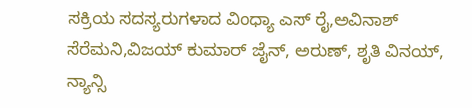ಸಕ್ರಿಯ ಸದಸ್ಯರುಗಳಾದ ವಿಂಧ್ಯಾ ಎಸ್ ರೈ,ಅವಿನಾಶ್ ಸೆರೆಮನಿ,ವಿಜಯ್ ಕುಮಾರ್ ಜೈನ್, ಅರುಣ್, ಶೃತಿ ವಿನಯ್, ನ್ಯಾನ್ಸಿ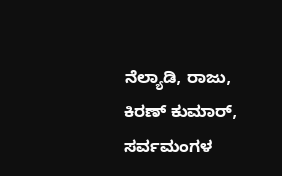ನೆಲ್ಯಾಡಿ, ರಾಜು, ಕಿರಣ್ ಕುಮಾರ್, ಸರ್ವಮಂಗಳ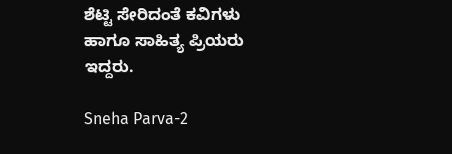ಶೆಟ್ಟಿ ಸೇರಿದಂತೆ ಕವಿಗಳು ಹಾಗೂ ಸಾಹಿತ್ಯ ಪ್ರಿಯರು ಇದ್ದರು.

Sneha Parva-2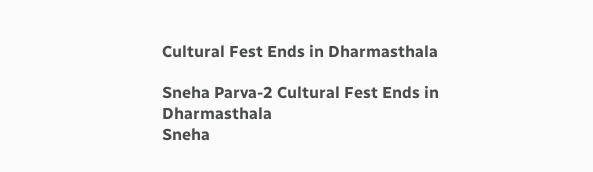Cultural Fest Ends in Dharmasthala

Sneha Parva-2 Cultural Fest Ends in Dharmasthala
Sneha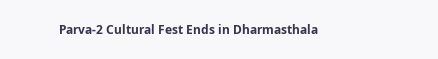Parva-2 Cultural Fest Ends in Dharmasthala